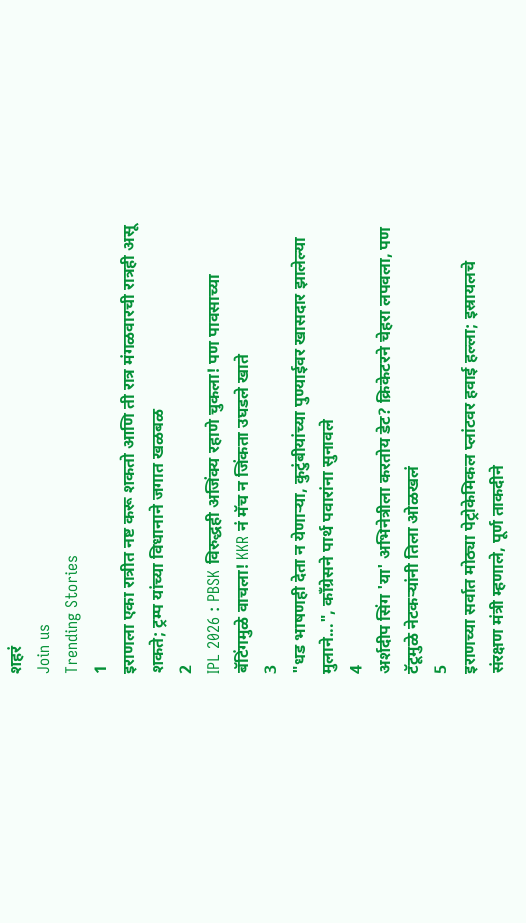शहरं
Join us
Trending Stories
1
इराणला एका रात्रीत नष्ट करू शकतो आणि ती रात्र मंगळवारची रात्रही असू शकते; ट्रम्प यांच्या विधानाने जगात खळबळ
2
IPL 2026 : PBSK विरुद्धही अजिंक्य रहाणे चुकला! पण पावसाच्या बॅटिंगमुळे वाचला! KKR नं मॅच न जिंकता उघडले खाते
3
"धड भाषणही देता न येणाऱ्या, कुटुंबीयांच्या पुण्याईवर खासदार झालेल्या मुलाने...", काँग्रेसने पार्थ पवारांना सुनावले
4
अर्शदीप सिंग 'या' अभिनेत्रीला करतोय डेट? क्रिकेटरने चेहरा लपवला, पण टॅटूमुळे नेटकऱ्यांनी तिला ओळखलं
5
इराणच्या सर्वात मोठ्या पेट्रोकेमिकल प्लांटवर हवाई हल्ला; इस्रायलचे संरक्षण मंत्री म्हणाले, पूर्ण ताकदीने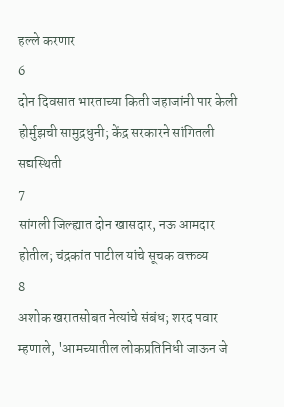हल्ले करणार
6
दोन दिवसात भारताच्या किती जहाजांनी पार केली होर्मुझची सामुद्रधुनी; केंद्र सरकारने सांगितली सद्यस्थिती
7
सांगली जिल्ह्यात दोन खासदार, नऊ आमदार होतील; चंद्रकांत पाटील यांचे सूचक वक्तव्य
8
अशोक खरातसोबत नेत्यांचे संबंध; शरद पवार म्हणाले, 'आमच्यातील लोकप्रतिनिधी जाऊन जे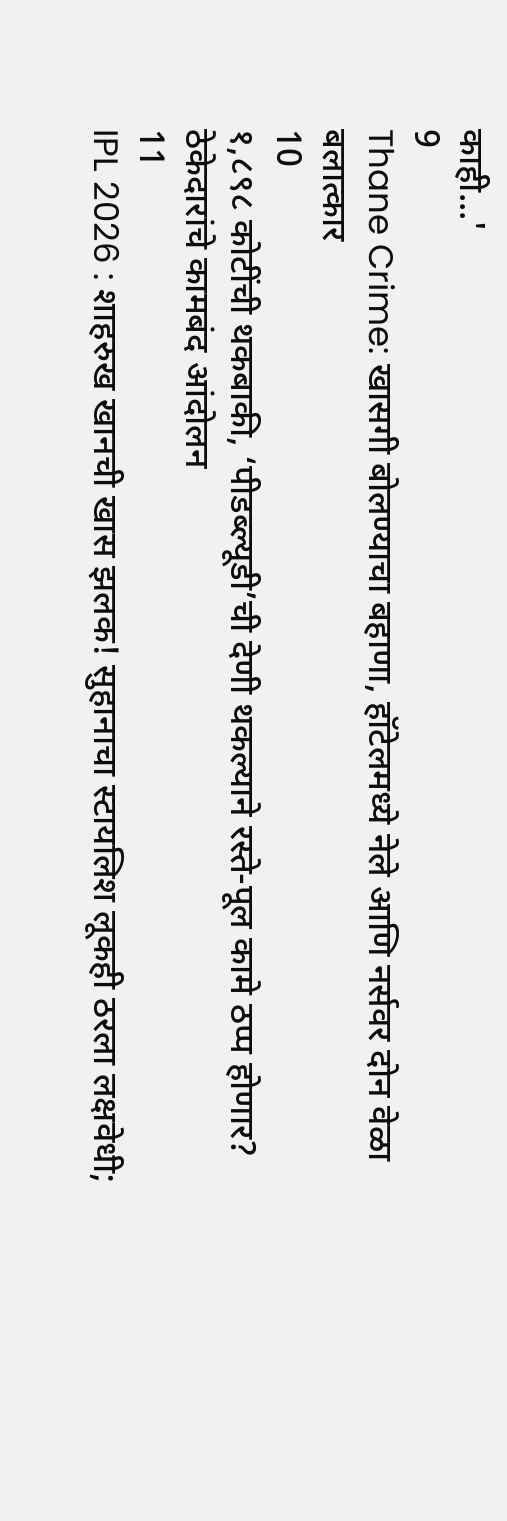काही...'
9
Thane Crime: खासगी बोलण्याचा बहाणा, हॉटेलमध्ये नेले आणि नर्सवर दोन वेळा बलात्कार
10
१,८९८ कोटींची थकबाकी, ‘पीडब्ल्यूडी’ची देणी थकल्याने रस्ते-पूल कामे ठप्प होणार? ठेकेदारांचे कामबंद आंदोलन
11
IPL 2026 : शाहरुख खानची खास झलक! सुहानाचा स्टायलिश लूकही ठरला लक्षवेधी;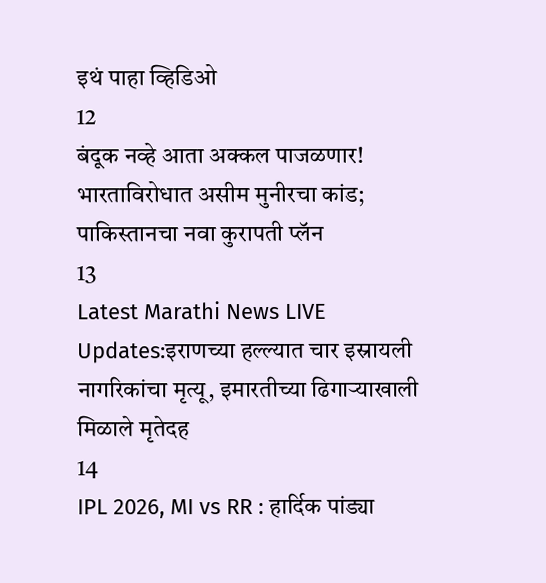इथं पाहा व्हिडिओ
12
बंदूक नव्हे आता अक्कल पाजळणार! भारताविरोधात असीम मुनीरचा कांड; पाकिस्तानचा नवा कुरापती प्लॅन
13
Latest Marathi News LIVE Updates:इराणच्या हल्ल्यात चार इस्रायली नागरिकांचा मृत्यू, इमारतीच्या ढिगाऱ्याखाली मिळाले मृतेदह
14
IPL 2026, MI vs RR : हार्दिक पांड्या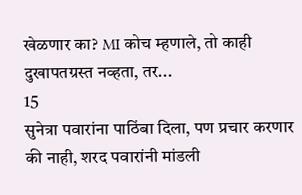खेळणार का? MI कोच म्हणाले, तो काही दुखापतग्रस्त नव्हता, तर...
15
सुनेत्रा पवारांना पाठिंबा दिला, पण प्रचार करणार की नाही, शरद पवारांनी मांडली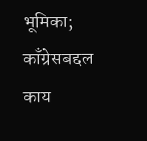भूमिका; काँग्रेसबद्दल काय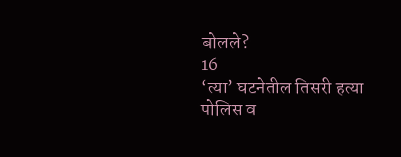बोलले?
16
‘त्या’ घटनेतील तिसरी हत्या पोलिस व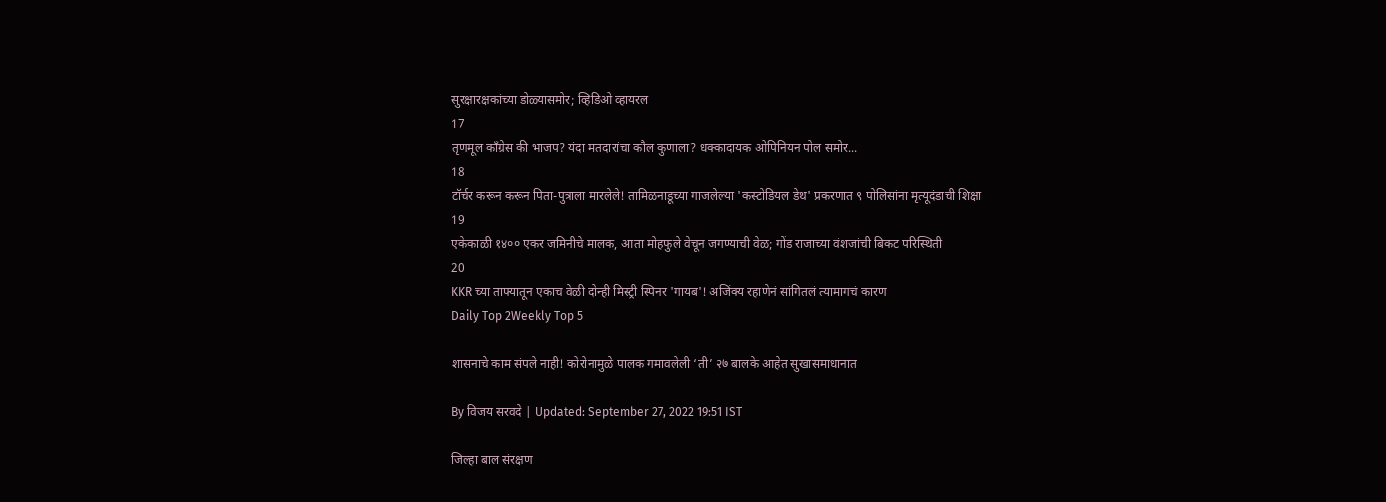सुरक्षारक्षकांच्या डोळ्यासमोर; व्हिडिओ व्हायरल
17
तृणमूल काँग्रेस की भाजप? यंदा मतदारांचा कौल कुणाला? धक्कादायक ओपिनियन पोल समोर...
18
टॉर्चर करून करून पिता-पुत्राला मारलेले! तामिळनाडूच्या गाजलेल्या 'कस्टोडियल डेथ' प्रकरणात ९ पोलिसांना मृत्यूदंडाची शिक्षा
19
एकेकाळी १४०० एकर जमिनीचे मालक, आता मोहफुले वेचून जगण्याची वेळ; गोंड राजाच्या वंशजांची बिकट परिस्थिती
20
KKR च्या ताफ्यातून एकाच वेळी दोन्ही मिस्ट्री स्पिनर 'गायब'! अजिंक्य रहाणेनं सांगितलं त्यामागचं कारण
Daily Top 2Weekly Top 5

शासनाचे काम संपले नाही! कोरोनामुळे पालक गमावलेली ‘ती’ २७ बालके आहेत सुखासमाधानात

By विजय सरवदे | Updated: September 27, 2022 19:51 IST

जिल्हा बाल संरक्षण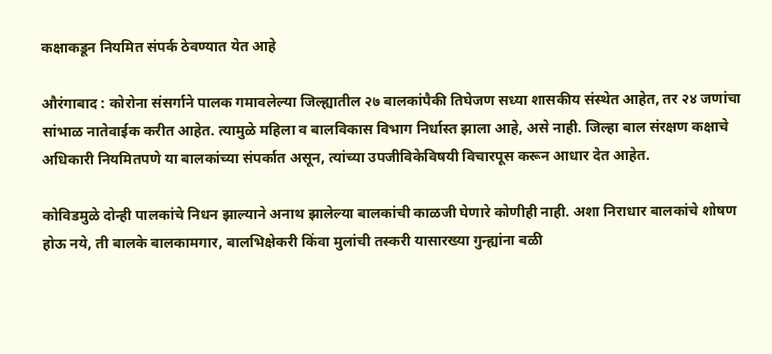कक्षाकडून नियमित संपर्क ठेवण्यात येत आहे

औरंगाबाद : कोरोना संसर्गाने पालक गमावलेल्या जिल्ह्यातील २७ बालकांपैकी तिघेजण सध्या शासकीय संस्थेत आहेत, तर २४ जणांचा सांभाळ नातेवाईक करीत आहेत. त्यामुळे महिला व बालविकास विभाग निर्धास्त झाला आहे, असे नाही. जिल्हा बाल संरक्षण कक्षाचे अधिकारी नियमितपणे या बालकांच्या संपर्कात असून, त्यांच्या उपजीविकेविषयी विचारपूस करून आधार देत आहेत.

कोविडमुळे दोन्ही पालकांचे निधन झाल्याने अनाथ झालेल्या बालकांची काळजी घेणारे कोणीही नाही. अशा निराधार बालकांचे शोषण होऊ नये, ती बालके बालकामगार, बालभिक्षेकरी किंवा मुलांची तस्करी यासारख्या गुन्ह्यांना बळी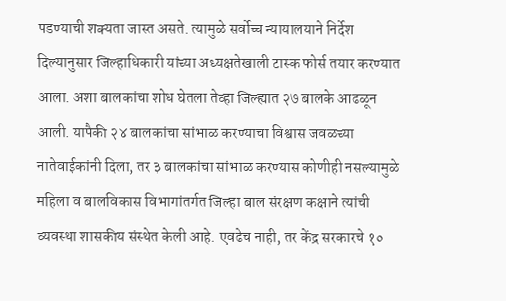पडण्याची शक्यता जास्त असते. त्यामुळे सर्वोच्च न्यायालयाने निर्देश दिल्यानुसार जिल्हाधिकारी यांच्या अध्यक्षतेखाली टास्क फोर्स तयार करण्यात आला. अशा बालकांचा शोध घेतला तेव्हा जिल्ह्यात २७ बालके आढळून आली. यापैकी २४ बालकांचा सांभाळ करण्याचा विश्वास जवळच्या नातेवाईकांनी दिला, तर ३ बालकांचा सांभाळ करण्यास कोणीही नसल्यामुळे महिला व बालविकास विभागांतर्गत जिल्हा बाल संरक्षण कक्षाने त्यांची व्यवस्था शासकीय संस्थेत केली आहे. एवढेच नाही, तर केंद्र सरकारचे १०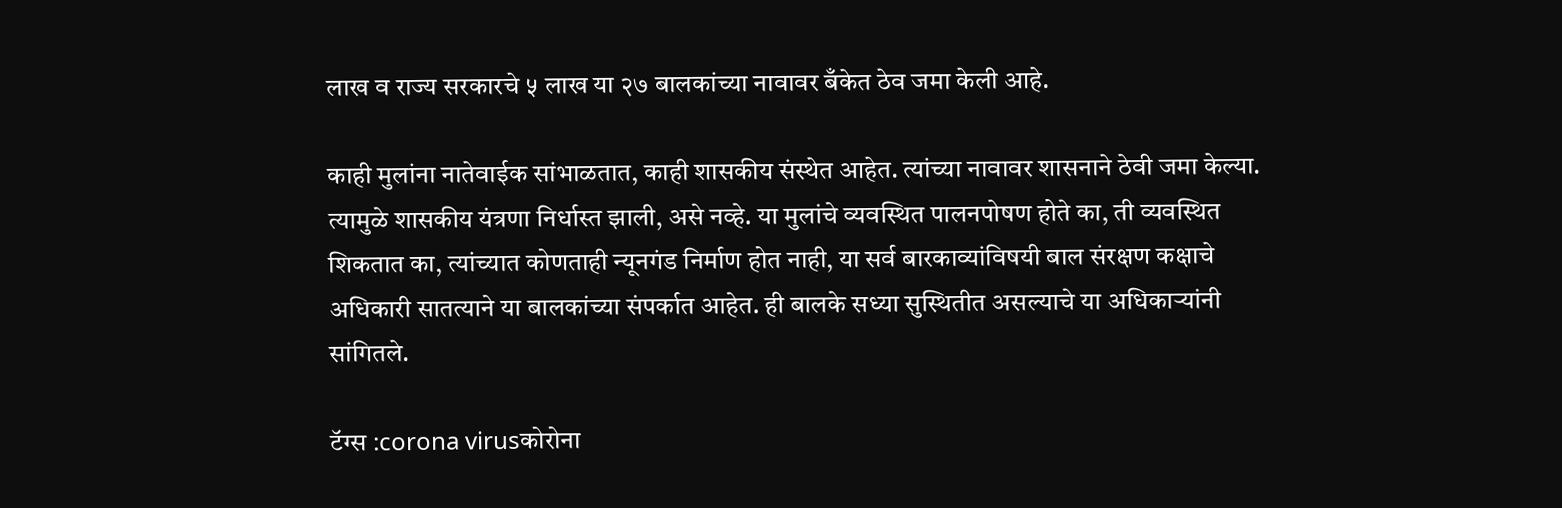लाख व राज्य सरकारचे ५ लाख या २७ बालकांच्या नावावर बँकेत ठेव जमा केली आहे.

काही मुलांना नातेवाईक सांभाळतात, काही शासकीय संस्थेत आहेत. त्यांच्या नावावर शासनाने ठेवी जमा केल्या. त्यामुळे शासकीय यंत्रणा निर्धास्त झाली, असे नव्हे. या मुलांचे व्यवस्थित पालनपोषण होते का, ती व्यवस्थित शिकतात का, त्यांच्यात कोणताही न्यूनगंड निर्माण होत नाही, या सर्व बारकाव्यांविषयी बाल संरक्षण कक्षाचे अधिकारी सातत्याने या बालकांच्या संपर्कात आहेत. ही बालके सध्या सुस्थितीत असल्याचे या अधिकाऱ्यांनी सांगितले.

टॅग्स :corona virusकोरोना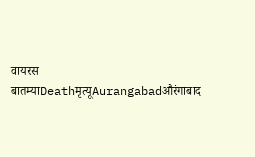वायरस बातम्याDeathमृत्यूAurangabadऔरंगाबाद